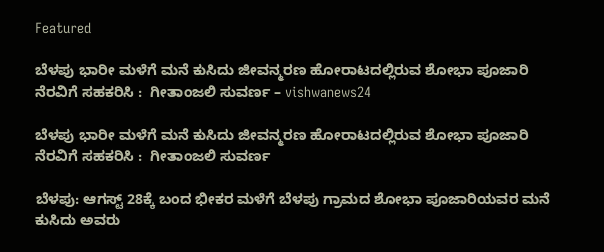Featured

ಬೆಳಪು ಭಾರೀ ಮಳೆಗೆ ಮನೆ ಕುಸಿದು ಜೀವನ್ಮರಣ ಹೋರಾಟದಲ್ಲಿರುವ ಶೋಭಾ ಪೂಜಾರಿ ನೆರವಿಗೆ ಸಹಕರಿಸಿ :  ಗೀತಾಂಜಲಿ ಸುವರ್ಣ – vishwanews24

ಬೆಳಪು ಭಾರೀ ಮಳೆಗೆ ಮನೆ ಕುಸಿದು ಜೀವನ್ಮರಣ ಹೋರಾಟದಲ್ಲಿರುವ ಶೋಭಾ ಪೂಜಾರಿ ನೆರವಿಗೆ ಸಹಕರಿಸಿ :  ಗೀತಾಂಜಲಿ ಸುವರ್ಣ

ಬೆಳಪು: ಆಗಸ್ಟ್ 28ಕ್ಕೆ ಬಂದ ಭೀಕರ ಮಳೆಗೆ ಬೆಳಪು ಗ್ರಾಮದ ಶೋಭಾ ಪೂಜಾರಿಯವರ ಮನೆ ಕುಸಿದು ಅವರು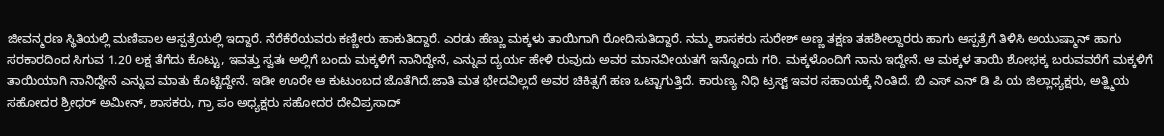ಜೀವನ್ಮರಣ ಸ್ಥಿತಿಯಲ್ಲಿ ಮಣಿಪಾಲ ಆಸ್ಪತ್ರೆಯಲ್ಲಿ ಇದ್ದಾರೆ. ನೆರೆಕೆರೆಯವರು ಕಣ್ಣೀರು ಹಾಕುತಿದ್ದಾರೆ. ಎರಡು ಹೆಣ್ಣು ಮಕ್ಕಳು ತಾಯಿಗಾಗಿ ರೋದಿಸುತಿದ್ದಾರೆ. ನಮ್ಮ ಶಾಸಕರು ಸುರೇಶ್ ಅಣ್ಣ ತಕ್ಷಣ ತಹಶೀಲ್ದಾರರು ಹಾಗು ಆಸ್ಪತ್ರೆಗೆ ತಿಳಿಸಿ ಅಯುಷ್ಮಾನ್ ಹಾಗು ಸರಕಾರದಿಂದ ಸಿಗುವ 1.20 ಲಕ್ಷ ತೆಗೆದು ಕೊಟ್ಟು, ಇವತ್ತು ಸ್ವತಃ ಅಲ್ಲಿಗೆ ಬಂದು ಮಕ್ಕಳಿಗೆ ನಾನಿದ್ದೇನೆ, ಎನ್ನುವ ದ್ಯರ್ಯ ಹೇಳಿ ರುವುದು ಅವರ ಮಾನವೀಯತಗೆ ಇನ್ನೊಂದು ಗರಿ. ಮಕ್ಕಳೊಂದಿಗೆ ನಾನು ಇದ್ದೇನೆ. ಆ ಮಕ್ಕಳ ತಾಯಿ ಶೋಭಕ್ಕ ಬರುವವರೆಗೆ ಮಕ್ಕಳಿಗೆ ತಾಯಿಯಾಗಿ ನಾನಿದ್ದೇನೆ ಎನ್ನುವ ಮಾತು ಕೊಟ್ಟಿದ್ದೇನೆ. ಇಡೀ ಊರೇ ಆ ಕುಟುಂಬದ ಜೊತೆಗಿದೆ.ಜಾತಿ ಮತ ಭೇದವಿಲ್ಲದೆ ಅವರ ಚಿಕಿತ್ಸಗೆ ಹಣ ಒಟ್ಟಾಗುತ್ತಿದೆ. ಕಾರುಣ್ಯ ನಿಧಿ ಟ್ರಸ್ಟ್ ಇವರ ಸಹಾಯಕ್ಕೆ ನಿಂತಿದೆ. ಬಿ ಎಸ್ ಎನ್ ಡಿ ಪಿ ಯ ಜಿಲ್ಲಾಧ್ಯಕ್ಷರು, ಅತ್ಹ್ಮಿಯ ಸಹೋದರ ಶ್ರೀಧರ್ ಅಮೀನ್, ಶಾಸಕರು, ಗ್ರಾ ಪಂ ಅಧ್ಯಕ್ಷರು ಸಹೋದರ ದೇವಿಪ್ರಸಾದ್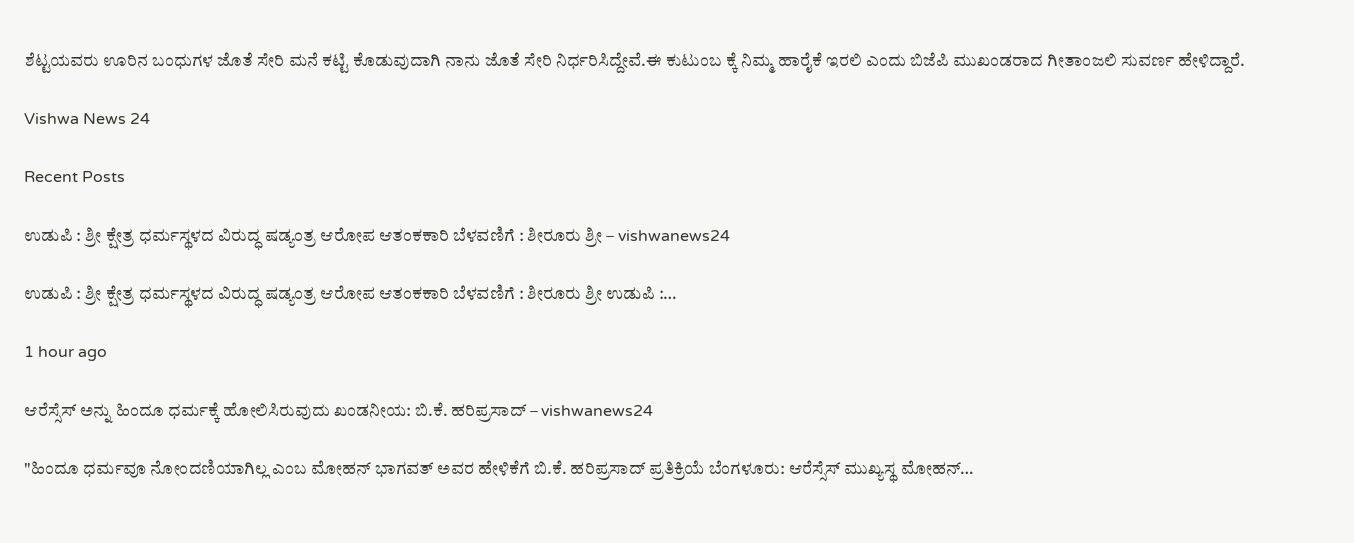ಶೆಟ್ಟಯವರು ಊರಿನ ಬಂಧುಗಳ ಜೊತೆ ಸೇರಿ ಮನೆ ಕಟ್ಟಿ ಕೊಡುವುದಾಗಿ ನಾನು ಜೊತೆ ಸೇರಿ ನಿರ್ಧರಿಸಿದ್ದೇವೆ.ಈ ಕುಟುಂಬ ಕ್ಕೆ ನಿಮ್ಮ ಹಾರೈಕೆ ಇರಲಿ ಎಂದು ಬಿಜೆಪಿ ಮುಖಂಡರಾದ ಗೀತಾಂಜಲಿ ಸುವರ್ಣ ಹೇಳಿದ್ದಾರೆ.

Vishwa News 24

Recent Posts

ಉಡುಪಿ : ಶ್ರೀ ಕ್ಷೇತ್ರ ಧರ್ಮಸ್ಥಳದ ವಿರುದ್ಧ ಷಡ್ಯಂತ್ರ ಆರೋಪ ಆತಂಕಕಾರಿ ಬೆಳವಣಿಗೆ : ಶೀರೂರು ಶ್ರೀ – vishwanews24

ಉಡುಪಿ : ಶ್ರೀ ಕ್ಷೇತ್ರ ಧರ್ಮಸ್ಥಳದ ವಿರುದ್ಧ ಷಡ್ಯಂತ್ರ ಆರೋಪ ಆತಂಕಕಾರಿ ಬೆಳವಣಿಗೆ : ಶೀರೂರು ಶ್ರೀ ಉಡುಪಿ :…

1 hour ago

ಆರೆಸ್ಸೆಸ್ ಅನ್ನು ಹಿಂದೂ ಧರ್ಮಕ್ಕೆ ಹೋಲಿಸಿರುವುದು ಖಂಡನೀಯ: ಬಿ.ಕೆ. ಹರಿಪ್ರಸಾದ್ – vishwanews24

"ಹಿಂದೂ ಧರ್ಮವೂ ನೋಂದಣಿಯಾಗಿಲ್ಲ ಎಂಬ ಮೋಹನ್ ಭಾಗವತ್ ಅವರ ಹೇಳಿಕೆಗೆ ಬಿ.ಕೆ. ಹರಿಪ್ರಸಾದ್ ಪ್ರತಿಕ್ರಿಯೆ ಬೆಂಗಳೂರು: ಆರೆಸ್ಸೆಸ್ ಮುಖ್ಯಸ್ಥ ಮೋಹನ್…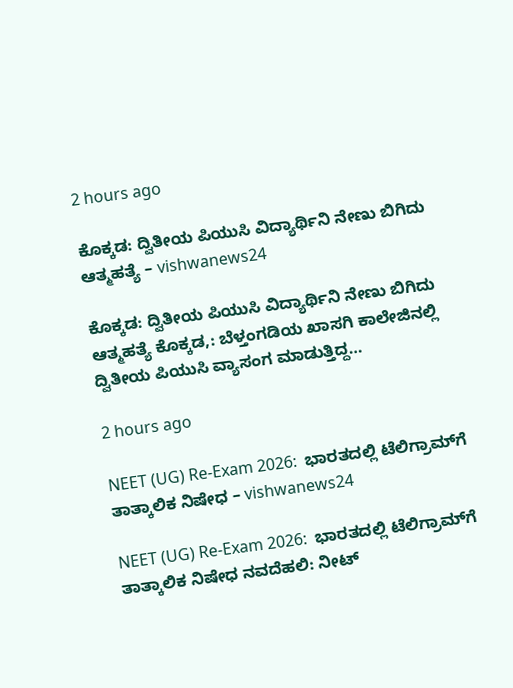2 hours ago

ಕೊಕ್ಕಡ: ದ್ವಿತೀಯ ಪಿಯುಸಿ ವಿದ್ಯಾರ್ಥಿನಿ ನೇಣು ಬಿಗಿದು ಆತ್ಮಹತ್ಯೆ – vishwanews24

ಕೊಕ್ಕಡ: ದ್ವಿತೀಯ ಪಿಯುಸಿ ವಿದ್ಯಾರ್ಥಿನಿ ನೇಣು ಬಿಗಿದು ಆತ್ಮಹತ್ಯೆ ಕೊಕ್ಕಡ,: ಬೆಳ್ತಂಗಡಿಯ ಖಾಸಗಿ ಕಾಲೇಜಿನಲ್ಲಿ ದ್ವಿತೀಯ ಪಿಯುಸಿ ವ್ಯಾಸಂಗ ಮಾಡುತ್ತಿದ್ದ…

2 hours ago

NEET (UG) Re-Exam 2026:  ಭಾರತದಲ್ಲಿ ಟೆಲಿಗ್ರಾಮ್‌ಗೆ ತಾತ್ಕಾಲಿಕ ನಿಷೇಧ – vishwanews24

NEET (UG) Re-Exam 2026:  ಭಾರತದಲ್ಲಿ ಟೆಲಿಗ್ರಾಮ್‌ಗೆ ತಾತ್ಕಾಲಿಕ ನಿಷೇಧ ನವದೆಹಲಿ: ನೀಟ್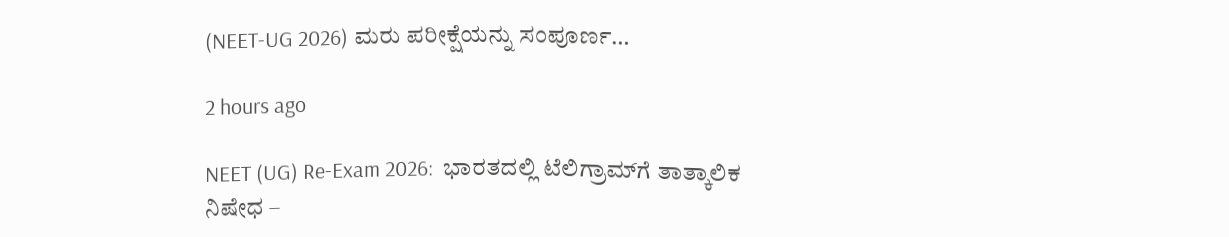(NEET-UG 2026) ಮರು ಪರೀಕ್ಷೆಯನ್ನು ಸಂಪೂರ್ಣ…

2 hours ago

NEET (UG) Re-Exam 2026:  ಭಾರತದಲ್ಲಿ ಟೆಲಿಗ್ರಾಮ್‌ಗೆ ತಾತ್ಕಾಲಿಕ ನಿಷೇಧ –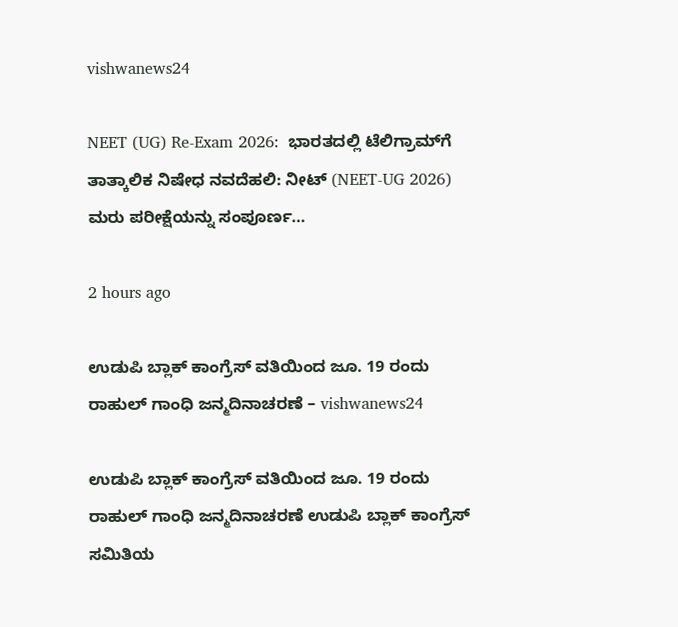vishwanews24

NEET (UG) Re-Exam 2026:  ಭಾರತದಲ್ಲಿ ಟೆಲಿಗ್ರಾಮ್‌ಗೆ ತಾತ್ಕಾಲಿಕ ನಿಷೇಧ ನವದೆಹಲಿ: ನೀಟ್ (NEET-UG 2026) ಮರು ಪರೀಕ್ಷೆಯನ್ನು ಸಂಪೂರ್ಣ…

2 hours ago

ಉಡುಪಿ ಬ್ಲಾಕ್ ಕಾಂಗ್ರೆಸ್ ವತಿಯಿಂದ ಜೂ. 19 ರಂದು ರಾಹುಲ್ ಗಾಂಧಿ ಜನ್ಮದಿನಾಚರಣೆ – vishwanews24

ಉಡುಪಿ ಬ್ಲಾಕ್ ಕಾಂಗ್ರೆಸ್ ವತಿಯಿಂದ ಜೂ. 19 ರಂದು ರಾಹುಲ್ ಗಾಂಧಿ ಜನ್ಮದಿನಾಚರಣೆ ಉಡುಪಿ ಬ್ಲಾಕ್ ಕಾಂಗ್ರೆಸ್ ಸಮಿತಿಯ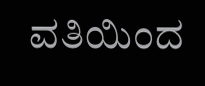ವತಿಯಿಂದ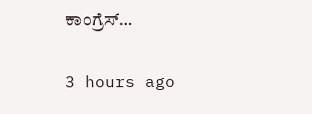ಕಾಂಗ್ರೆಸ್…

3 hours ago